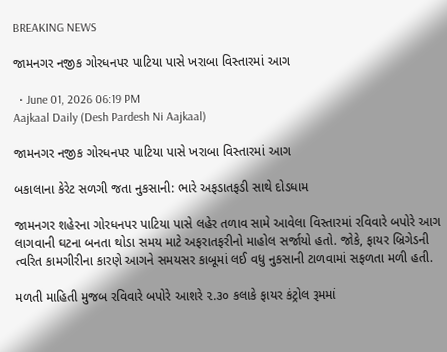BREAKING NEWS

જામનગર નજીક ગોરધનપર પાટિયા પાસે ખરાબા વિસ્તારમાં આગ

  • June 01, 2026 06:19 PM
Aajkaal Daily (Desh Pardesh Ni Aajkaal)

જામનગર નજીક ગોરધનપર પાટિયા પાસે ખરાબા વિસ્તારમાં આગ

બકાલાના કેરેટ સળગી જતા નુકસાની: ભારે અફડાતફડી સાથે દોડધામ

જામનગર શહેરના ગોરધનપર પાટિયા પાસે લહેર તળાવ સામે આવેલા વિસ્તારમાં રવિવારે બપોરે આગ લાગવાની ઘટના બનતા થોડા સમય માટે અફરાતફરીનો માહોલ સર્જાયો હતો. જોકે, ફાયર બ્રિગેડની ત્વરિત કામગીરીના કારણે આગને સમયસર કાબૂમાં લઈ વધુ નુકસાની ટાળવામાં સફળતા મળી હતી.

મળતી માહિતી મુજબ રવિવારે બપોરે આશરે ૨.૩૦ કલાકે ફાયર કંટ્રોલ રૂમમાં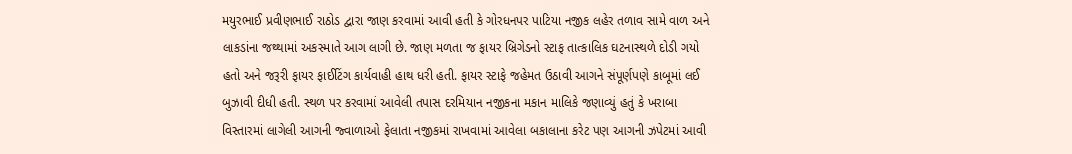મયુરભાઈ પ્રવીણભાઈ રાઠોડ દ્વારા જાણ કરવામાં આવી હતી કે ગોરધનપર પાટિયા નજીક લહેર તળાવ સામે વાળ અને લાકડાંના જથ્થામાં અકસ્માતે આગ લાગી છે. જાણ મળતા જ ફાયર બ્રિગેડનો સ્ટાફ તાત્કાલિક ઘટનાસ્થળે દોડી ગયો હતો અને જરૂરી ફાયર ફાઈટિંગ કાર્યવાહી હાથ ધરી હતી. ફાયર સ્ટાફે જહેમત ઉઠાવી આગને સંપૂર્ણપણે કાબૂમાં લઈ બુઝાવી દીધી હતી. સ્થળ પર કરવામાં આવેલી તપાસ દરમિયાન નજીકના મકાન માલિકે જણાવ્યું હતું કે ખરાબા વિસ્તારમાં લાગેલી આગની જ્વાળાઓ ફેલાતા નજીકમાં રાખવામાં આવેલા બકાલાના કરેટ પણ આગની ઝપેટમાં આવી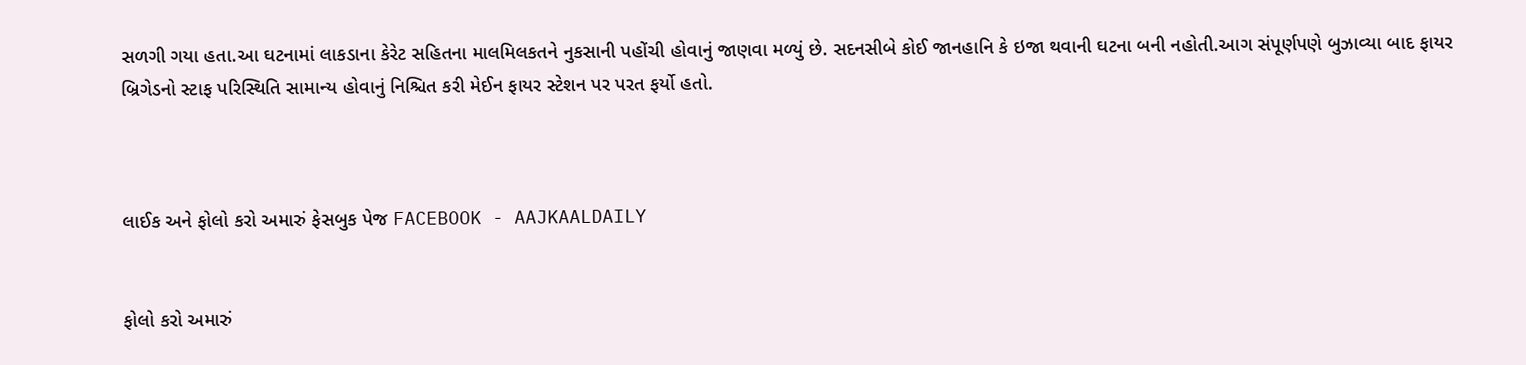સળગી ગયા હતા.આ ઘટનામાં લાકડાના કેરેટ સહિતના માલમિલકતને નુકસાની પહોંચી હોવાનું જાણવા મળ્યું છે. સદનસીબે કોઈ જાનહાનિ કે ઇજા થવાની ઘટના બની નહોતી.આગ સંપૂર્ણપણે બુઝાવ્યા બાદ ફાયર બ્રિગેડનો સ્ટાફ પરિસ્થિતિ સામાન્ય હોવાનું નિશ્ચિત કરી મેઈન ફાયર સ્ટેશન પર પરત ફર્યો હતો.



લાઈક અને ફોલો કરો અમારું ફેસબુક પેજ FACEBOOK - AAJKAALDAILY


ફોલો કરો અમારું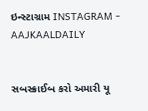ઇન્સ્ટાગ્રામ INSTAGRAM - AAJKAALDAILY


સબસ્ક્રાઈબ કરો અમારી યૂ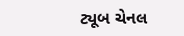ટ્યૂબ ચેનલ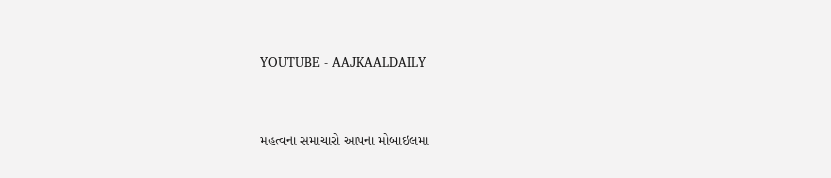YOUTUBE - AAJKAALDAILY


મહત્વના સમાચારો આપના મોબાઇલમા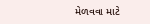મેળવવા માટે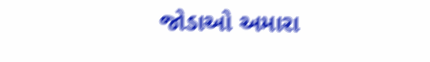જોડાઓ અમારા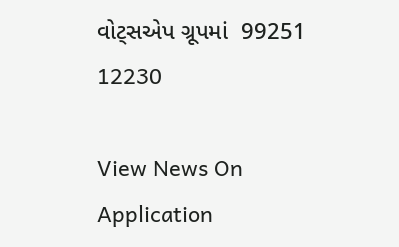વોટ્સએપ ગ્રૂપમાં  99251 12230

View News On Application